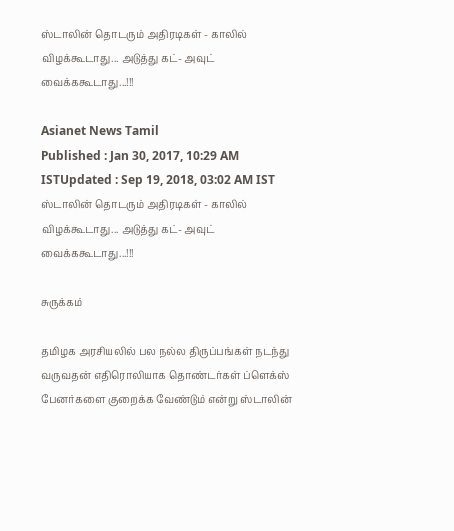ஸ்டாலின் தொடரும் அதிரடிகள் - காலில் விழக்கூடாது... அடுத்து கட்- அவுட் வைக்ககூடாது...!!!

Asianet News Tamil
Published : Jan 30, 2017, 10:29 AM ISTUpdated : Sep 19, 2018, 03:02 AM IST
ஸ்டாலின் தொடரும் அதிரடிகள் - காலில் விழக்கூடாது... அடுத்து கட்- அவுட் வைக்ககூடாது...!!!

சுருக்கம்

தமிழக அரசியலில் பல நல்ல திருப்பங்கள் நடந்து வருவதன் எதிரொலியாக தொண்டர்கள் ப்ளெக்ஸ் பேனர்களை குறைக்க வேண்டும் என்று ஸ்டாலின்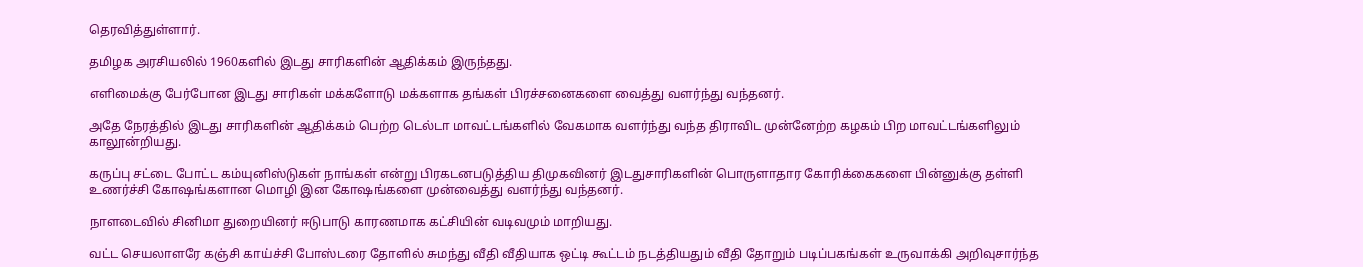தெரவித்துள்ளார்.

தமிழக அரசியலில் 1960களில் இடது சாரிகளின் ஆதிக்கம் இருந்தது.

எளிமைக்கு பேர்போன இடது சாரிகள் மக்களோடு மக்களாக தங்கள் பிரச்சனைகளை வைத்து வளர்ந்து வந்தனர்.

அதே நேரத்தில் இடது சாரிகளின் ஆதிக்கம் பெற்ற டெல்டா மாவட்டங்களில் வேகமாக வளர்ந்து வந்த திராவிட முன்னேற்ற கழகம் பிற மாவட்டங்களிலும் காலூன்றியது.

கருப்பு சட்டை போட்ட கம்யுனிஸ்டுகள் நாங்கள் என்று பிரகடனபடுத்திய திமுகவினர் இடதுசாரிகளின் பொருளாதார கோரிக்கைகளை பின்னுக்கு தள்ளி உணர்ச்சி கோஷங்களான மொழி இன கோஷங்களை முன்வைத்து வளர்ந்து வந்தனர்.

நாளடைவில் சினிமா துறையினர் ஈடுபாடு காரணமாக கட்சியின் வடிவமும் மாறியது.

வட்ட செயலாளரே கஞ்சி காய்ச்சி போஸ்டரை தோளில் சுமந்து வீதி வீதியாக ஒட்டி கூட்டம் நடத்தியதும் வீதி தோறும் படிப்பகங்கள் உருவாக்கி அறிவுசார்ந்த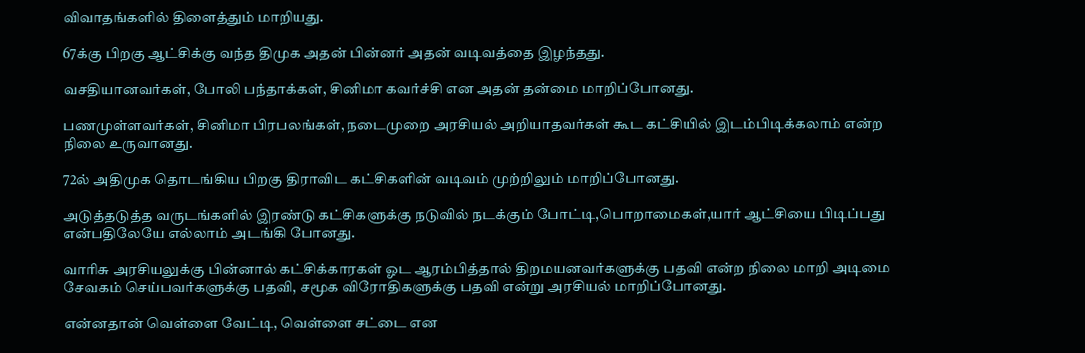விவாதங்களில் திளைத்தும் மாறியது.

67க்கு பிறகு ஆட்சிக்கு வந்த திமுக அதன் பின்னர் அதன் வடிவத்தை இழந்தது.

வசதியானவர்கள், போலி பந்தாக்கள், சினிமா கவர்ச்சி என அதன் தன்மை மாறிப்போனது.

பணமுள்ளவர்கள், சினிமா பிரபலங்கள், நடைமுறை அரசியல் அறியாதவர்கள் கூட கட்சியில் இடம்பிடிக்கலாம் என்ற நிலை உருவானது.

72ல் அதிமுக தொடங்கிய பிறகு திராவிட கட்சிகளின் வடிவம் முற்றிலும் மாறிப்போனது.

அடுத்தடுத்த வருடங்களில் இரண்டு கட்சிகளுக்கு நடுவில் நடக்கும் போட்டி,பொறாமைகள்,யார் ஆட்சியை பிடிப்பது என்பதிலேயே எல்லாம் அடங்கி போனது.

வாரிசு அரசியலுக்கு பின்னால் கட்சிக்காரகள் ஓட ஆரம்பித்தால் திறமயனவர்களுக்கு பதவி என்ற நிலை மாறி அடிமை சேவகம் செய்பவர்களுக்கு பதவி, சமூக விரோதிகளுக்கு பதவி என்று அரசியல் மாறிப்போனது.

என்னதான் வெள்ளை வேட்டி, வெள்ளை சட்டை என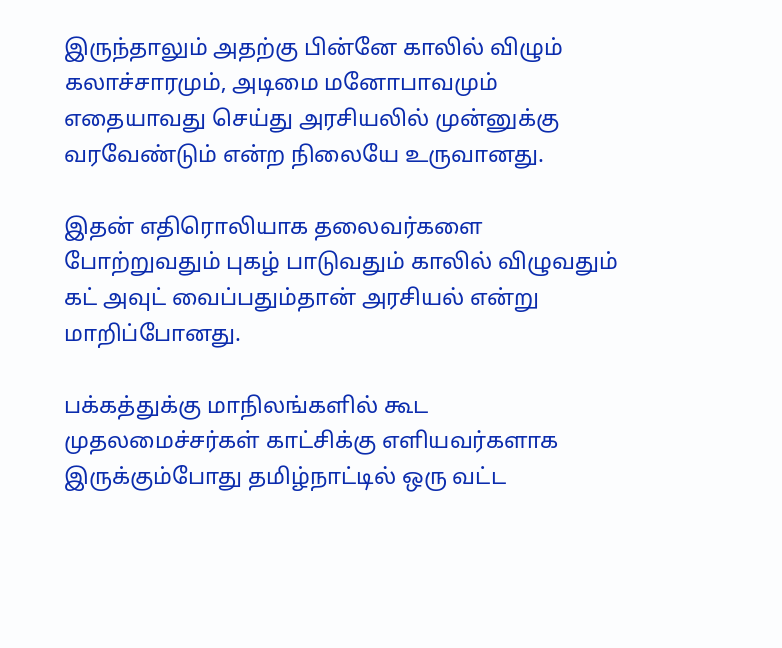இருந்தாலும் அதற்கு பின்னே காலில் விழும் கலாச்சாரமும், அடிமை மனோபாவமும் எதையாவது செய்து அரசியலில் முன்னுக்கு வரவேண்டும் என்ற நிலையே உருவானது.

இதன் எதிரொலியாக தலைவர்களை போற்றுவதும் புகழ் பாடுவதும் காலில் விழுவதும் கட் அவுட் வைப்பதும்தான் அரசியல் என்று மாறிப்போனது.

பக்கத்துக்கு மாநிலங்களில் கூட முதலமைச்சர்கள் காட்சிக்கு எளியவர்களாக இருக்கும்போது தமிழ்நாட்டில் ஒரு வட்ட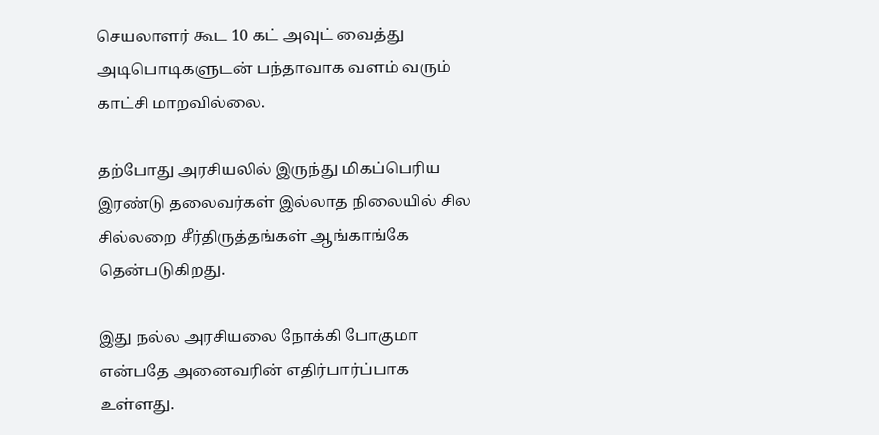செயலாளர் கூட 10 கட் அவுட் வைத்து அடிபொடிகளுடன் பந்தாவாக வளம் வரும் காட்சி மாறவில்லை.

தற்போது அரசியலில் இருந்து மிகப்பெரிய இரண்டு தலைவர்கள் இல்லாத நிலையில் சில சில்லறை சீர்திருத்தங்கள் ஆங்காங்கே தென்படுகிறது.

இது நல்ல அரசியலை நோக்கி போகுமா என்பதே அனைவரின் எதிர்பார்ப்பாக உள்ளது.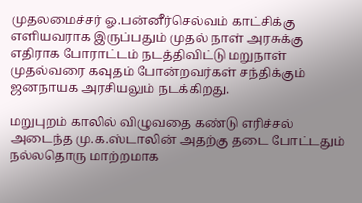முதலமைச்சர் ஓ.பன்னீர்செல்வம் காட்சிக்கு எளியவராக இருப்பதும் முதல் நாள் அரசுக்கு எதிராக போராட்டம் நடத்திவிட்டு மறுநாள் முதல்வரை கவுதம் போன்றவர்கள் சந்திக்கும் ஜனநாயக அரசியலும் நடக்கிறது.

மறுபுறம் காலில் விழுவதை கண்டு எரிச்சல் அடைந்த மு.க.ஸ்டாலின் அதற்கு தடை போட்டதும் நல்லதொரு மாற்றமாக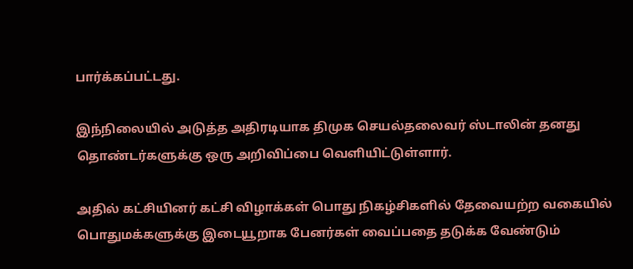பார்க்கப்பட்டது.

இந்நிலையில் அடுத்த அதிரடியாக திமுக செயல்தலைவர் ஸ்டாலின் தனது தொண்டர்களுக்கு ஒரு அறிவிப்பை வெளியிட்டுள்ளார்.

அதில் கட்சியினர் கட்சி விழாக்கள் பொது நிகழ்சிகளில் தேவையற்ற வகையில் பொதுமக்களுக்கு இடையூறாக பேனர்கள் வைப்பதை தடுக்க வேண்டும்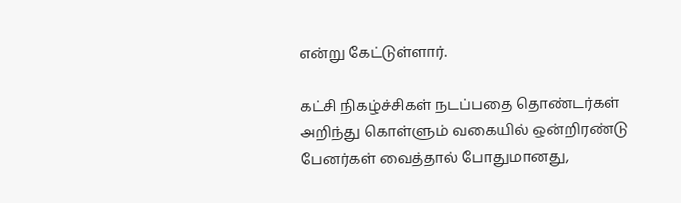என்று கேட்டுள்ளார்.

கட்சி நிகழ்ச்சிகள் நடப்பதை தொண்டர்கள் அறிந்து கொள்ளும் வகையில் ஒன்றிரண்டு பேனர்கள் வைத்தால் போதுமானது,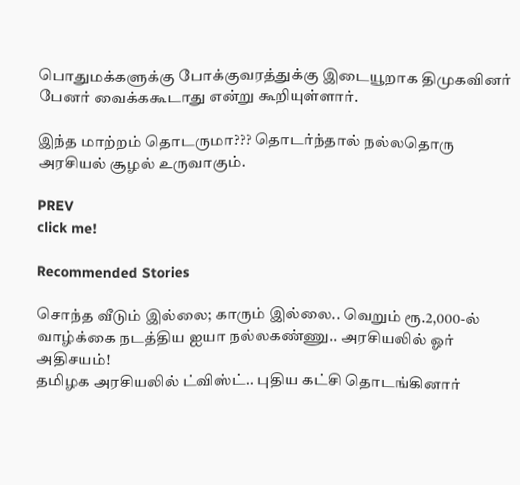பொதுமக்களுக்கு போக்குவரத்துக்கு இடையூறாக திமுகவினர் பேனர் வைக்ககூடாது என்று கூறியுள்ளார்.

இந்த மாற்றம் தொடருமா??? தொடர்ந்தால் நல்லதொரு அரசியல் சூழல் உருவாகும்.

PREV
click me!

Recommended Stories

சொந்த வீடும் இல்லை; காரும் இல்லை.. வெறும் ரூ.2,000-ல் வாழ்க்கை நடத்திய ஐயா நல்லகண்ணு.. அரசியலில் ஓர் அதிசயம்!
தமிழக அரசியலில் ட்விஸ்ட்.. புதிய கட்சி தொடங்கினார்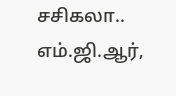சசிகலா.. எம்.ஜி.ஆர்,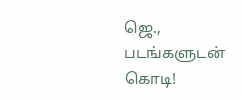ஜெ., படங்களுடன் கொடி!